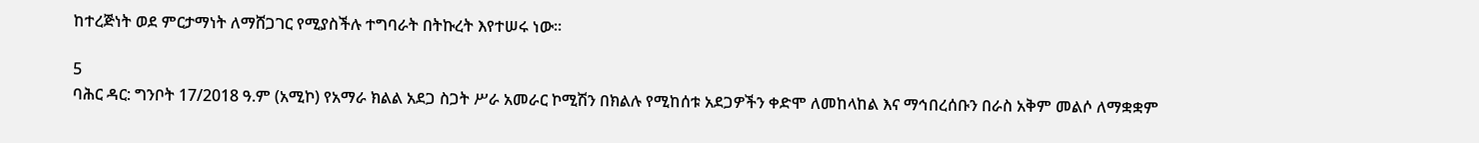ከተረጅነት ወደ ምርታማነት ለማሸጋገር የሚያስችሉ ተግባራት በትኩረት እየተሠሩ ነው።

5
ባሕር ዳር: ግንቦት 17/2018 ዓ.ም (አሚኮ) የአማራ ክልል አደጋ ስጋት ሥራ አመራር ኮሚሽን በክልሉ የሚከሰቱ አደጋዎችን ቀድሞ ለመከላከል እና ማኅበረሰቡን በራስ አቅም መልሶ ለማቋቋም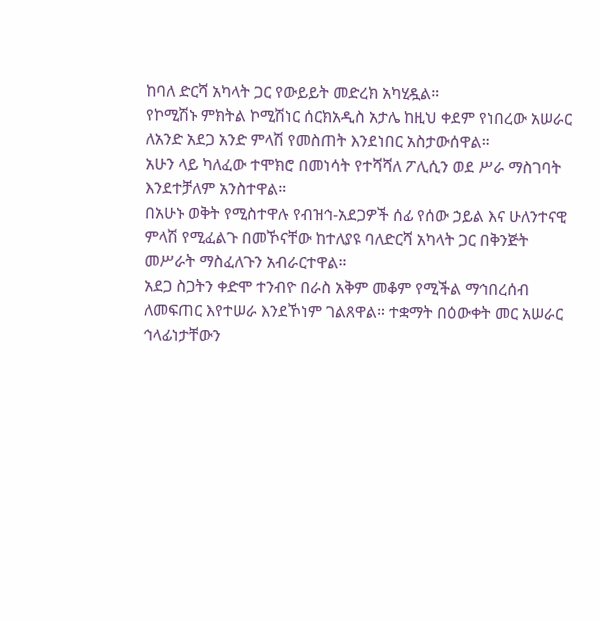ከባለ ድርሻ አካላት ጋር የውይይት መድረክ አካሂዷል።
የኮሚሽኑ ምክትል ኮሚሽነር ሰርክአዲስ አታሌ ከዚህ ቀደም የነበረው አሠራር ለአንድ አደጋ አንድ ምላሽ የመስጠት እንደነበር አስታውሰዋል።
አሁን ላይ ካለፈው ተሞክሮ በመነሳት የተሻሻለ ፖሊሲን ወደ ሥራ ማስገባት እንደተቻለም አንስተዋል።
በአሁኑ ወቅት የሚስተዋሉ የብዝኅ-አደጋዎች ሰፊ የሰው ኃይል እና ሁለንተናዊ ምላሽ የሚፈልጉ በመኾናቸው ከተለያዩ ባለድርሻ አካላት ጋር በቅንጅት መሥራት ማስፈለጉን አብራርተዋል።
አደጋ ስጋትን ቀድሞ ተንብዮ በራስ አቅም መቆም የሚችል ማኅበረሰብ ለመፍጠር እየተሠራ እንደኾነም ገልጸዋል። ተቋማት በዕውቀት መር አሠራር ኅላፊነታቸውን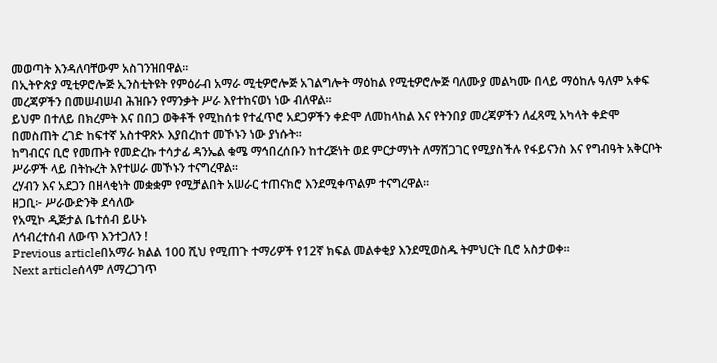መወጣት እንዳለባቸውም አስገንዝበዋል።
በኢትዮጵያ ሚቲዎሮሎጅ ኢንስቲትዩት የምዕራብ አማራ ሚቲዎሮሎጅ አገልግሎት ማዕከል የሚቲዎሮሎጅ ባለሙያ መልካሙ በላይ ማዕከሉ ዓለም አቀፍ መረጃዎችን በመሠብሠብ ሕዝቡን የማንቃት ሥራ እየተከናወነ ነው ብለዋል።
ይህም በተለይ በክረምት እና በበጋ ወቅቶች የሚከሰቱ የተፈጥሮ አደጋዎችን ቀድሞ ለመከላከል እና የትንበያ መረጃዎችን ለፈጻሚ አካላት ቀድሞ በመስጠት ረገድ ከፍተኛ አስተዋጽኦ እያበረከተ መኾኑን ነው ያነሱት።
ከግብርና ቢሮ የመጡት የመድረኩ ተሳታፊ ዳንኤል ቁሜ ማኅበረሰቡን ከተረጅነት ወደ ምርታማነት ለማሸጋገር የሚያስችሉ የፋይናንስ እና የግብዓት አቅርቦት ሥራዎች ላይ በትኩረት እየተሠራ መኾኑን ተናግረዋል።
ረሃብን እና አደጋን በዘላቂነት መቋቋም የሚቻልበት አሠራር ተጠናክሮ እንደሚቀጥልም ተናግረዋል።
ዘጋቢ፦ ሥራውድንቅ ደሳለው
የአሚኮ ዲጅታል ቤተሰብ ይሁኑ
ለኅብረተሰብ ለውጥ እንተጋለን !
Previous articleበአማራ ክልል 100 ሺህ የሚጠጉ ተማሪዎች የ12ኛ ክፍል መልቀቂያ እንደሚወስዱ ትምህርት ቢሮ አስታወቀ።
Next articleሰላም ለማረጋገጥ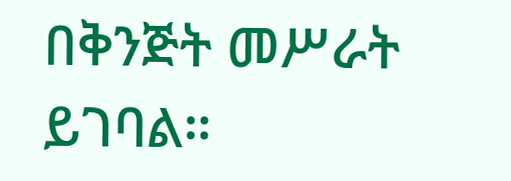በቅንጅት መሥራት ይገባል።